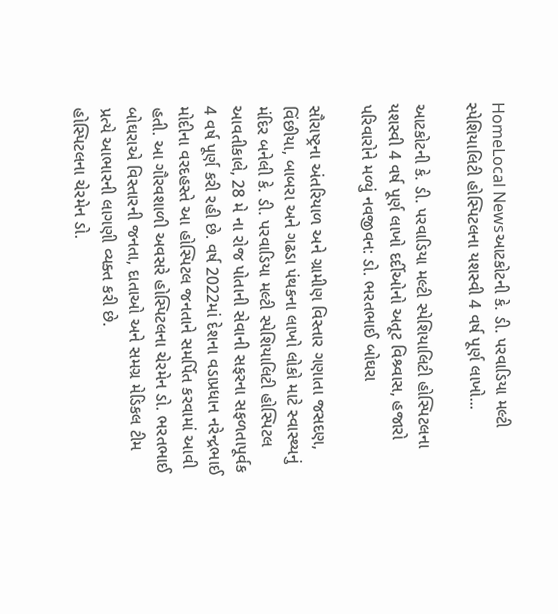HomeLocal Newsઆટકોટની કે. ડી. પરવાડિયા મલ્ટી સ્પેશિયાલિટી હોસ્પિટલના યશસ્વી 4 વર્ષ પૂર્ણ લાખો...

આટકોટની કે. ડી. પરવાડિયા મલ્ટી સ્પેશિયાલિટી હોસ્પિટલના યશસ્વી 4 વર્ષ પૂર્ણ લાખો દર્દીઓનો અતૂટ વિશ્ર્વાસ, હજારો પરિવારોને મળ્યું નવજીવન: ડો. ભરતભાઈ બોઘરા

સૌરાષ્ટ્રના અંતરિયાળ અને ગ્રામીણ વિસ્તાર ગણાતા જસદણ, વિંછીયા, બાબરા અને ગઢડા પંથકના લાખો લોકો માટે સ્વાસ્થ્યનું મંદિર બનેલી કે. ડી. પરવાડિયા મલ્ટી સ્પેશિયાલિટી હોસ્પિટલ આવતીકાલે, 28 મે ના રોજ પોતાની સેવાની સફરના સફળતાપૂર્વક 4 વર્ષ પૂર્ણ કરી રહી છે. વર્ષ 2022માં દેશના વડાપ્રધાન નરેન્દ્રભાઈ મોદીના વરદહસ્તે આ હોસ્પિટલ જનતાને સમર્પિત કરવામાં આવી હતી. આ ગૌરવશાળી અવસરે હોસ્પિટલના ચેરમેન ડો. ભરતભાઈ બોઘરાએ વિસ્તારની જનતા, દાતાઓ અને સમગ્ર મેડિકલ ટીમ પ્રત્યે આભારની લાગણી વ્યક્ત કરી છે.
હોસ્પિટલના ચેરમેન ડો.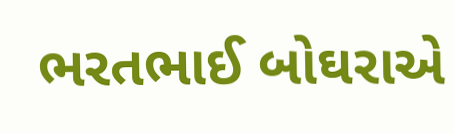ભરતભાઈ બોઘરાએ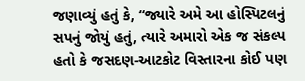જણાવ્યું હતું કે, “જ્યારે અમે આ હોસ્પિટલનું સપનું જોયું હતું, ત્યારે અમારો એક જ સંકલ્પ હતો કે જસદણ-આટકોટ વિસ્તારના કોઈ પણ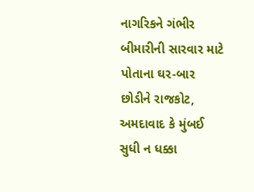નાગરિકને ગંભીર બીમારીની સારવાર માટે પોતાના ઘર-બાર છોડીને રાજકોટ, અમદાવાદ કે મુંબઈ સુધી ન ધક્કા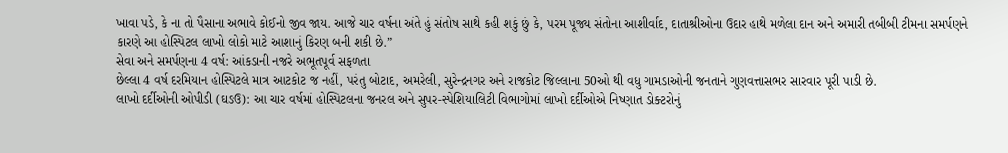ખાવા પડે, કે ના તો પૈસાના અભાવે કોઈનો જીવ જાય. આજે ચાર વર્ષના અંતે હું સંતોષ સાથે કહી શકું છું કે, પરમ પૂજ્ય સંતોના આશીર્વાદ, દાતાશ્રીઓના ઉદાર હાથે મળેલા દાન અને અમારી તબીબી ટીમના સમર્પણને કારણે આ હોસ્પિટલ લાખો લોકો માટે આશાનું કિરણ બની શકી છે.”
સેવા અને સમર્પણના 4 વર્ષ: આંકડાની નજરે અભૂતપૂર્વ સફળતા
છેલ્લા 4 વર્ષ દરમિયાન હોસ્પિટલે માત્ર આટકોટ જ નહીં, પરંતુ બોટાદ, અમરેલી, સુરેન્દ્રનગર અને રાજકોટ જિલ્લાના 50ઓ થી વધુ ગામડાઓની જનતાને ગુણવત્તાસભર સારવાર પૂરી પાડી છે.
લાખો દર્દીઓની ઓપીડી (ઘઙઉ): આ ચાર વર્ષમાં હોસ્પિટલના જનરલ અને સુપર-સ્પેશિયાલિટી વિભાગોમાં લાખો દર્દીઓએ નિષ્ણાત ડોક્ટરોનું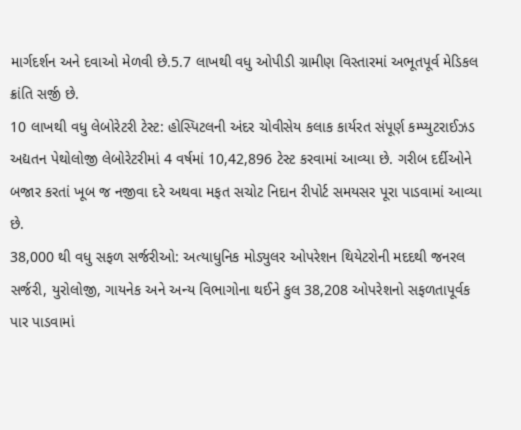માર્ગદર્શન અને દવાઓ મેળવી છે.5.7 લાખથી વધુ ઓપીડી ગ્રામીણ વિસ્તારમાં અભૂતપૂર્વ મેડિકલ ક્રાંતિ સર્જી છે.
10 લાખથી વધુ લેબોરેટરી ટેસ્ટ: હોસ્પિટલની અંદર ચોવીસેય કલાક કાર્યરત સંપૂર્ણ કમ્પ્યુટરાઈઝડ અદ્યતન પેથોલોજી લેબોરેટરીમાં 4 વર્ષમાં 10,42,896 ટેસ્ટ કરવામાં આવ્યા છે. ગરીબ દર્દીઓને બજાર કરતાં ખૂબ જ નજીવા દરે અથવા મફત સચોટ નિદાન રીપોર્ટ સમયસર પૂરા પાડવામાં આવ્યા છે.
38,000 થી વધુ સફળ સર્જરીઓ: અત્યાધુનિક મોડ્યુલર ઓપરેશન થિયેટરોની મદદથી જનરલ સર્જરી, યુરોલોજી, ગાયનેક અને અન્ય વિભાગોના થઈને કુલ 38,208 ઓપરેશનો સફળતાપૂર્વક પાર પાડવામાં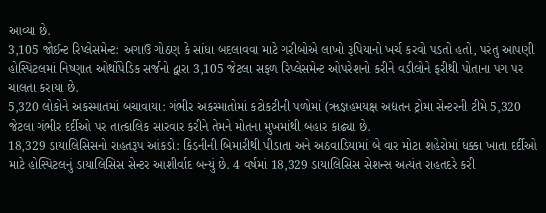આવ્યા છે.
3,105 જોઈન્ટ રિપ્લેસમેન્ટ: અગાઉ ગોઠણ કે સાંધા બદલાવવા માટે ગરીબોએ લાખો રૂપિયાનો ખર્ચ કરવો પડતો હતો, પરંતુ આપણી હોસ્પિટલમાં નિષ્ણાત ઓર્થોપેડિક સર્જનો દ્વારા 3,105 જેટલા સફળ રિપ્લેસમેન્ટ ઓપરેશનો કરીને વડીલોને ફરીથી પોતાના પગ પર ચાલતા કરાયા છે.
5,320 લોકોને અકસ્માતમાં બચાવાયા: ગંભીર અકસ્માતોમાં કટોકટીની પળોમાં (ૠજ્ઞહમયક્ષ અદ્યતન ટ્રોમા સેન્ટરની ટીમે 5,320 જેટલા ગંભીર દર્દીઓ પર તાત્કાલિક સારવાર કરીને તેમને મોતના મુખમાંથી બહાર કાઢ્યા છે.
18,329 ડાયાલિસિસનો રાહતરૂપ આંકડો: કિડનીની બિમારીથી પીડાતા અને અઠવાડિયામાં બે વાર મોટા શહેરોમાં ધક્કા ખાતા દર્દીઓ માટે હોસ્પિટલનું ડાયાલિસિસ સેન્ટર આશીર્વાદ બન્યું છે. 4 વર્ષમાં 18,329 ડાયાલિસિસ સેશન્સ અત્યંત રાહતદરે કરી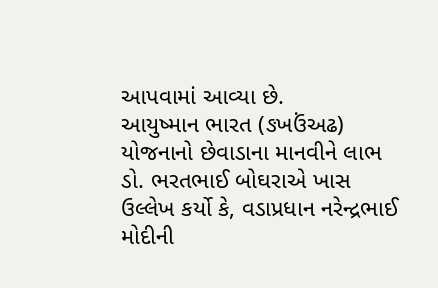આપવામાં આવ્યા છે.
આયુષ્માન ભારત (ઙખઉંઅઢ) યોજનાનો છેવાડાના માનવીને લાભ
ડો. ભરતભાઈ બોઘરાએ ખાસ ઉલ્લેખ કર્યો કે, વડાપ્રધાન નરેન્દ્રભાઈ મોદીની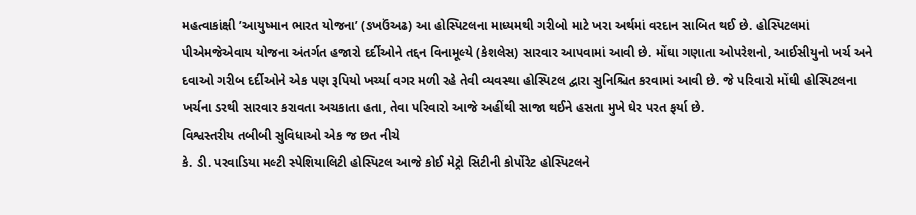મહત્વાકાંક્ષી ’આયુષ્માન ભારત યોજના’ (ઙખઉંઅઢ) આ હોસ્પિટલના માધ્યમથી ગરીબો માટે ખરા અર્થમાં વરદાન સાબિત થઈ છે. હોસ્પિટલમાં પીએમજેએવાય યોજના અંતર્ગત હજારો દર્દીઓને તદ્દન વિનામૂલ્યે (કેશલેસ) સારવાર આપવામાં આવી છે. મોંઘા ગણાતા ઓપરેશનો, આઈસીયુનો ખર્ચ અને દવાઓ ગરીબ દર્દીઓને એક પણ રૂપિયો ખર્ચ્યા વગર મળી રહે તેવી વ્યવસ્થા હોસ્પિટલ દ્વારા સુનિશ્ચિત કરવામાં આવી છે. જે પરિવારો મોંઘી હોસ્પિટલના ખર્ચના ડરથી સારવાર કરાવતા અચકાતા હતા, તેવા પરિવારો આજે અહીંથી સાજા થઈને હસતા મુખે ઘેર પરત ફર્યા છે.
વિશ્વસ્તરીય તબીબી સુવિધાઓ એક જ છત નીચે
કે. ડી. પરવાડિયા મલ્ટી સ્પેશિયાલિટી હોસ્પિટલ આજે કોઈ મેટ્રો સિટીની કોર્પોરેટ હોસ્પિટલને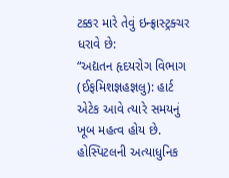ટક્કર મારે તેવું ઇન્ફ્રાસ્ટ્રક્ચર ધરાવે છે:
“અદ્યતન હૃદયરોગ વિભાગ (ઈફમિશજ્ઞહજ્ઞલુ): હાર્ટ એટેક આવે ત્યારે સમયનું ખૂબ મહત્વ હોય છે. હોસ્પિટલની અત્યાધુનિક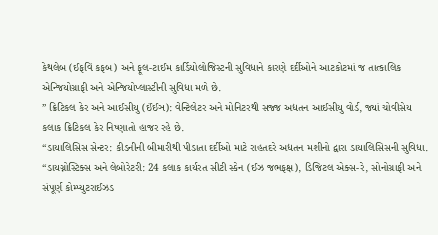કેથલેબ (ઈફવિં કફબ) અને ફૂલ-ટાઈમ કાર્ડિયોલોજિસ્ટની સુવિધાને કારણે દર્દીઓને આટકોટમાં જ તાત્કાલિક એન્જિયોગ્રાફી અને એન્જિયોપ્લાસ્ટીની સુવિધા મળે છે.
” ક્રિટિકલ કેર અને આઈસીયુ (ઈંઈઞ): વેન્ટિલેટર અને મોનિટરથી સજ્જ અદ્યતન આઈસીયુ વોર્ડ, જ્યાં ચોવીસેય કલાક ક્રિટિકલ કેર નિષ્ણાતો હાજર રહે છે.
“ડાયાલિસિસ સેન્ટર: કીડનીની બીમારીથી પીડાતા દર્દીઓ માટે રાહતદરે અદ્યતન મશીનો દ્વારા ડાયાલિસિસની સુવિધા.
“ડાયગ્નોસ્ટિક્સ અને લેબોરેટરી: 24 કલાક કાર્યરત સીટી સ્કેન (ઈઝ જભફક્ષ), ડિજિટલ એક્સ-રે, સોનોગ્રાફી અને સંપૂર્ણ કોમ્પ્યુટરાઈઝડ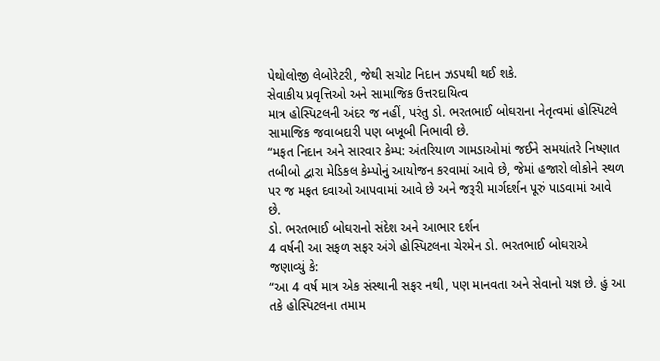પેથોલોજી લેબોરેટરી, જેથી સચોટ નિદાન ઝડપથી થઈ શકે.
સેવાકીય પ્રવૃત્તિઓ અને સામાજિક ઉત્તરદાયિત્વ
માત્ર હોસ્પિટલની અંદર જ નહીં, પરંતુ ડો. ભરતભાઈ બોઘરાના નેતૃત્વમાં હોસ્પિટલે સામાજિક જવાબદારી પણ બખૂબી નિભાવી છે.
“મફત નિદાન અને સારવાર કેમ્પ: અંતરિયાળ ગામડાઓમાં જઈને સમયાંતરે નિષ્ણાત તબીબો દ્વારા મેડિકલ કેમ્પોનું આયોજન કરવામાં આવે છે, જેમાં હજારો લોકોને સ્થળ પર જ મફત દવાઓ આપવામાં આવે છે અને જરૂરી માર્ગદર્શન પૂરું પાડવામાં આવે છે.
ડો. ભરતભાઈ બોઘરાનો સંદેશ અને આભાર દર્શન
4 વર્ષની આ સફળ સફર અંગે હોસ્પિટલના ચેરમેન ડો. ભરતભાઈ બોઘરાએ જણાવ્યું કે:
“આ 4 વર્ષ માત્ર એક સંસ્થાની સફર નથી, પણ માનવતા અને સેવાનો યજ્ઞ છે. હું આ તકે હોસ્પિટલના તમામ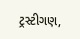ટ્રસ્ટીગણ,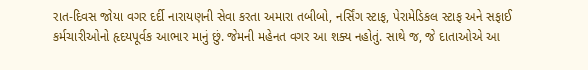રાત-દિવસ જોયા વગર દર્દી નારાયણની સેવા કરતા અમારા તબીબો, નર્સિંગ સ્ટાફ, પેરામેડિકલ સ્ટાફ અને સફાઈ કર્મચારીઓનો હૃદયપૂર્વક આભાર માનું છું. જેમની મહેનત વગર આ શક્ય નહોતું. સાથે જ, જે દાતાઓએ આ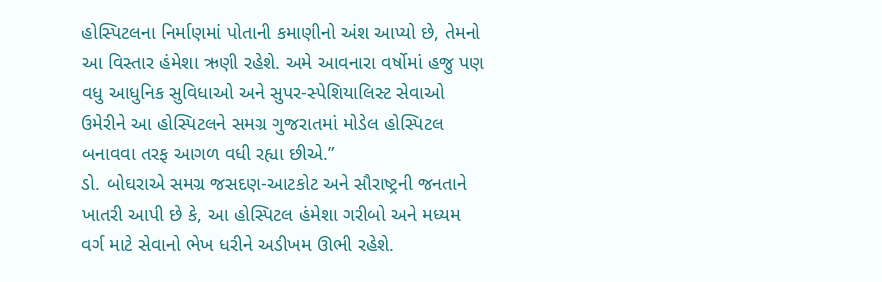હોસ્પિટલના નિર્માણમાં પોતાની કમાણીનો અંશ આપ્યો છે, તેમનો આ વિસ્તાર હંમેશા ઋણી રહેશે. અમે આવનારા વર્ષોમાં હજુ પણ વધુ આધુનિક સુવિધાઓ અને સુપર-સ્પેશિયાલિસ્ટ સેવાઓ ઉમેરીને આ હોસ્પિટલને સમગ્ર ગુજરાતમાં મોડેલ હોસ્પિટલ બનાવવા તરફ આગળ વધી રહ્યા છીએ.”
ડો. બોઘરાએ સમગ્ર જસદણ-આટકોટ અને સૌરાષ્ટ્રની જનતાને ખાતરી આપી છે કે, આ હોસ્પિટલ હંમેશા ગરીબો અને મધ્યમ વર્ગ માટે સેવાનો ભેખ ધરીને અડીખમ ઊભી રહેશે.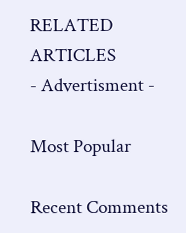RELATED ARTICLES
- Advertisment -

Most Popular

Recent Comments